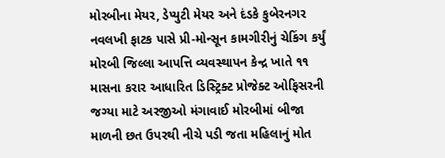મોરબીના મેયર, ડેપ્યુટી મેયર અને દંડકે કુબેરનગર નવલખી ફાટક પાસે પ્રી-મોન્સૂન કામગીરીનું ચેકિંગ કર્યું મોરબી જિલ્લા આપત્તિ વ્યવસ્થાપન કેન્દ્ર ખાતે ૧૧ માસના કરાર આધારિત ડિસ્ટ્રિક્ટ પ્રોજેક્ટ ઓફિસરની જગ્યા માટે અરજીઓ મંગાવાઈ મોરબીમાં બીજા માળની છત ઉપરથી નીચે પડી જતા મહિલાનું મોત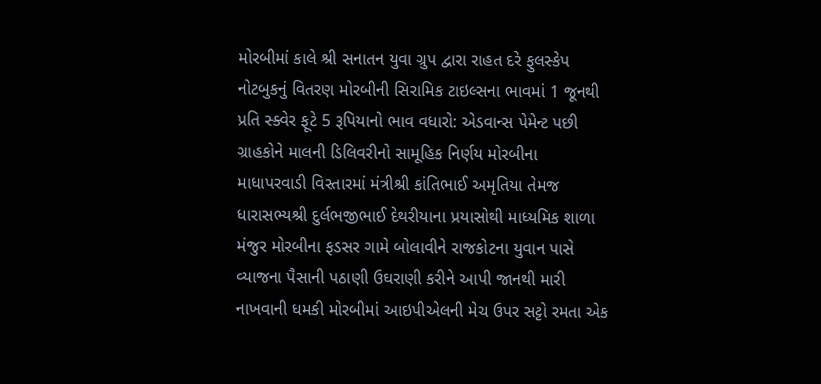મોરબીમાં કાલે શ્રી સનાતન યુવા ગ્રુપ દ્વારા રાહત દરે ફુલસ્કેપ નોટબુકનું વિતરણ મોરબીની સિરામિક ટાઇલ્સના ભાવમાં 1 જૂનથી પ્રતિ સ્ક્વેર ફૂટે 5 રૂપિયાનો ભાવ વધારો: એડવાન્સ પેમેન્ટ પછી ગ્રાહકોને માલની ડિલિવરીનો સામૂહિક નિર્ણય મોરબીના માધાપરવાડી વિસ્તારમાં મંત્રીશ્રી કાંતિભાઈ અમૃતિયા તેમજ ધારાસભ્યશ્રી દુર્લભજીભાઈ દેથરીયાના પ્રયાસોથી માધ્યમિક શાળા મંજુર મોરબીના ફડસર ગામે બોલાવીને રાજકોટના યુવાન પાસે વ્યાજના પૈસાની પઠાણી ઉઘરાણી કરીને આપી જાનથી મારી નાખવાની ધમકી મોરબીમાં આઇપીએલની મેચ ઉપર સટ્ટો રમતા એક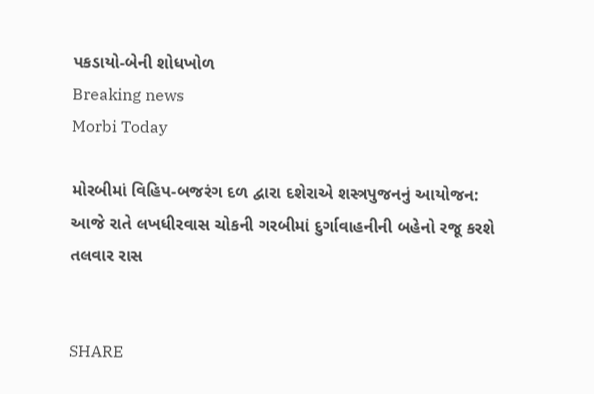પકડાયો-બેની શોધખોળ
Breaking news
Morbi Today

મોરબીમાં વિહિપ-બજરંગ દળ દ્વારા દશેરાએ શસ્ત્રપુજનનું આયોજન: આજે રાતે લખધીરવાસ ચોકની ગરબીમાં દુર્ગાવાહનીની બહેનો રજૂ કરશે તલવાર રાસ


SHARE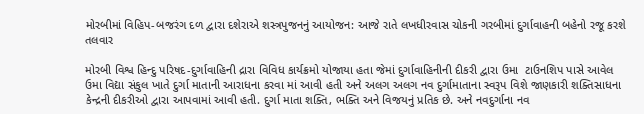મોરબીમાં વિહિપ-બજરંગ દળ દ્વારા દશેરાએ શસ્ત્રપુજનનું આયોજન: આજે રાતે લખધીરવાસ ચોકની ગરબીમાં દુર્ગાવાહની બહેનો રજૂ કરશે તલવાર

મોરબી વિશ્વ હિન્દુ પરિષદ-દુર્ગાવાહિની દ્રારા વિવિધ કાર્યક્રમો યોજાયા હતા જેમાં દુર્ગાવાહિનીની દીકરી દ્વારા ઉમા  ટાઉનશિપ પાસે આવેલ ઉમા વિદ્યા સંકુલ ખાતે દુર્ગા માતાની આરાધના કરવા માં આવી હતી અને અલગ અલગ નવ દુર્ગામાતાના સ્વરૂપ વિશે જાણકારી શક્તિસાધના કેન્દ્રની દીકરીઓ દ્વારા આપવામાં આવી હતી. દુર્ગા માતા શક્તિ, ભક્તિ અને વિજયનું પ્રતિક છે. અને નવદુર્ગાના નવ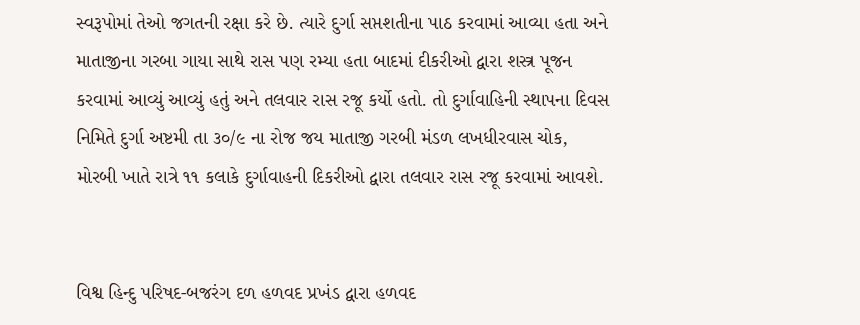સ્વરૂપોમાં તેઓ જગતની રક્ષા કરે છે. ત્યારે દુર્ગા સપ્તશતીના પાઠ કરવામાં આવ્યા હતા અને માતાજીના ગરબા ગાયા સાથે રાસ પણ રમ્યા હતા બાદમાં દીકરીઓ દ્વારા શસ્ત્ર પૂજન કરવામાં આવ્યું આવ્યું હતું અને તલવાર રાસ રજૂ કર્યો હતો. તો દુર્ગાવાહિની સ્થાપના દિવસ નિમિતે દુર્ગા અષ્ટમી તા ૩૦/૯ ના રોજ જય માતાજી ગરબી મંડળ લખધીરવાસ ચોક, મોરબી ખાતે રાત્રે ૧૧ કલાકે દુર્ગાવાહની દિકરીઓ દ્વારા તલવાર રાસ રજૂ કરવામાં આવશે.


વિશ્વ હિન્દુ પરિષદ-બજરંગ દળ હળવદ પ્રખંડ દ્વારા હળવદ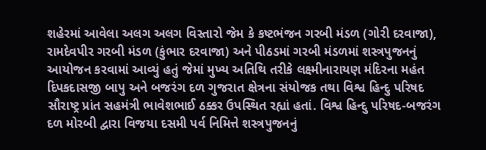શહેરમાં આવેલા અલગ અલગ વિસ્તારો જેમ કે કષ્ટભંજન ગરબી મંડળ (ગોરી દરવાજા), રામદેવપીર ગરબી મંડળ (કુંભાર દરવાજા) અને પીઠડમાં ગરબી મંડળમાં શસ્ત્રપુજનનું આયોજન કરવામાં આવ્યું હતું જેમાં મુખ્ય અતિથિ તરીકે લક્ષ્મીનારાયણ મંદિરના મહંત દિપકદાસજી બાપુ અને બજરંગ દળ ગુજરાત ક્ષેત્રના સંયોજક તથા વિશ્વ હિન્દુ પરિષદ સૌરાષ્ટ્ર પ્રાંત સહમંત્રી ભાવેશભાઈ ઠક્કર ઉપસ્થિત રહ્યાં હતાં. વિશ્વ હિન્દુ પરિષદ-બજરંગ દળ મોરબી દ્વારા વિજયા દસમી પર્વ નિમિત્તે શસ્ત્રપુજનનું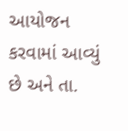આયોજન કરવામાં આવ્યું છે અને તા.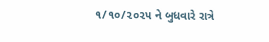૧/૧૦/૨૦૨૫ ને બુધવારે રાત્રે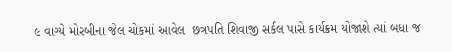૯ વાગ્યે મોરબીના જેલ ચોકમાં આવેલ  છત્રપતિ શિવાજી સર્કલ પાસે કાર્યક્રમ યોજાશે ત્યાં બધા જ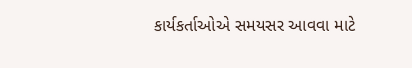કાર્યકર્તાઓએ સમયસર આવવા માટે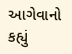આગેવાનો કહ્યું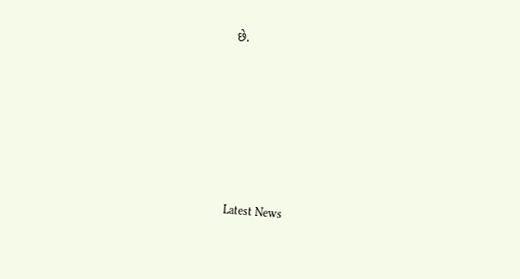છે.






Latest News